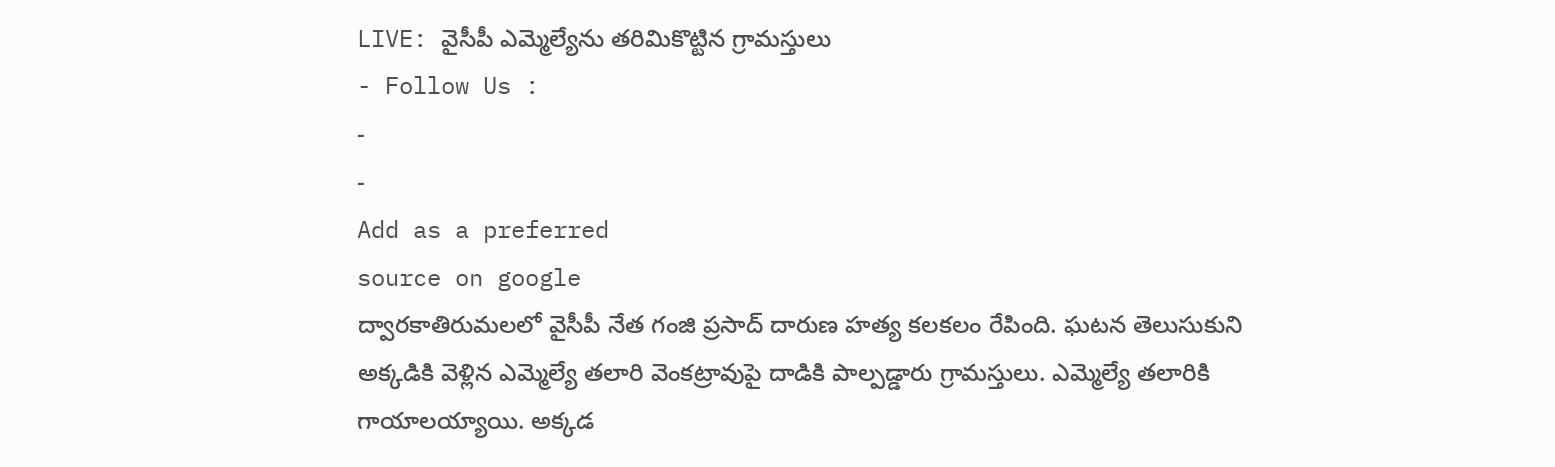LIVE: వైసీపీ ఎమ్మెల్యేను తరిమికొట్టిన గ్రామస్తులు
- Follow Us :
-
-
Add as a preferred
source on google
ద్వారకాతిరుమలలో వైసీపీ నేత గంజి ప్రసాద్ దారుణ హత్య కలకలం రేపింది. ఘటన తెలుసుకుని అక్కడికి వెళ్లిన ఎమ్మెల్యే తలారి వెంకట్రావుపై దాడికి పాల్పడ్డారు గ్రామస్తులు. ఎమ్మెల్యే తలారికి గాయాలయ్యాయి. అక్కడ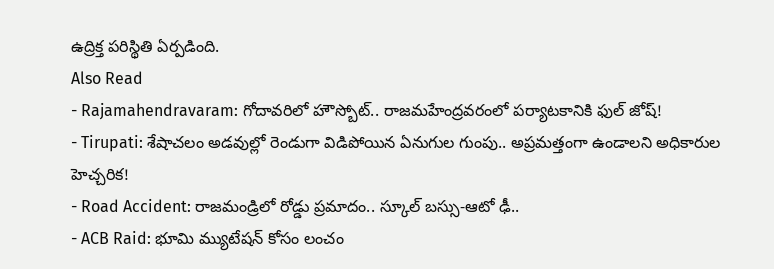ఉద్రిక్త పరిస్థితి ఏర్పడింది.
Also Read
- Rajamahendravaram: గోదావరిలో హౌస్బోట్.. రాజమహేంద్రవరంలో పర్యాటకానికి ఫుల్ జోష్!
- Tirupati: శేషాచలం అడవుల్లో రెండుగా విడిపోయిన ఏనుగుల గుంపు.. అప్రమత్తంగా ఉండాలని అధికారుల హెచ్చరిక!
- Road Accident: రాజమండ్రిలో రోడ్డు ప్రమాదం.. స్కూల్ బస్సు-ఆటో ఢీ..
- ACB Raid: భూమి మ్యుటేషన్ కోసం లంచం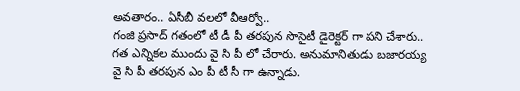అవతారం.. ఏసీబీ వలలో వీఆర్వో..
గంజి ప్రసాద్ గతంలో టీ డీ పీ తరపున సొసైటీ డైరెక్టర్ గా పని చేశారు.. గత ఎన్నికల ముందు వై సి పీ లో చేరారు. అనుమానితుడు బజారయ్య వై సి పీ తరపున ఎం పీ టీ సీ గా ఉన్నాడు.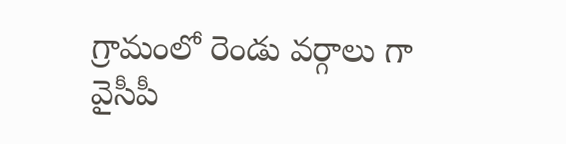గ్రామంలో రెండు వర్గాలు గా వైసీపీ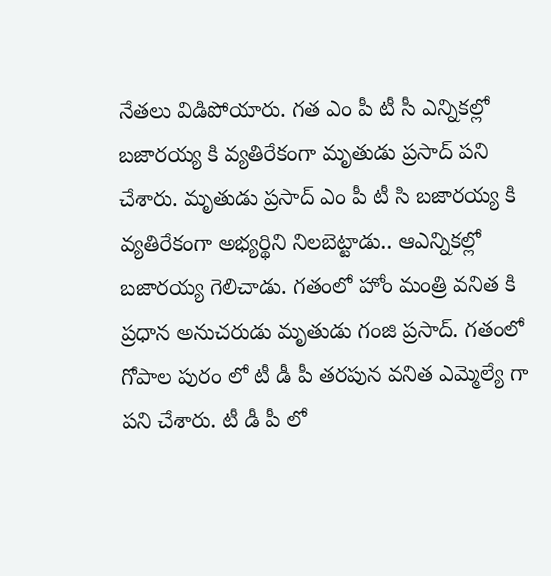నేతలు విడిపోయారు. గత ఎం పీ టీ సీ ఎన్నికల్లో బజారయ్య కి వ్యతిరేకంగా మృతుడు ప్రసాద్ పని చేశారు. మృతుడు ప్రసాద్ ఎం పీ టీ సి బజారయ్య కి వ్యతిరేకంగా అభ్యర్థిని నిలబెట్టాడు.. ఆఎన్నికల్లో బజారయ్య గెలిచాడు. గతంలో హోం మంత్రి వనిత కి ప్రధాన అనుచరుడు మృతుడు గంజి ప్రసాద్. గతంలో గోపాల పురం లో టీ డీ పీ తరపున వనిత ఎమ్మెల్యే గా పని చేశారు. టీ డీ పీ లో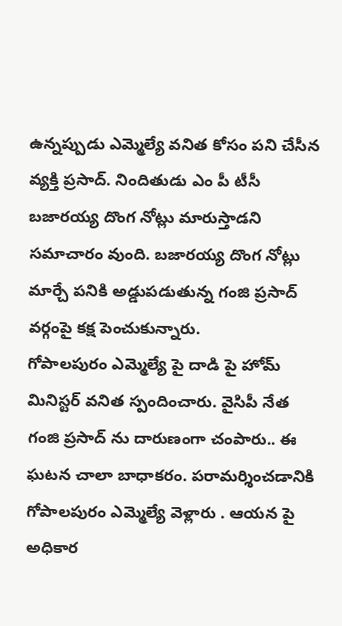ఉన్నప్పుడు ఎమ్మెల్యే వనిత కోసం పని చేసీన వ్యక్తి ప్రసాద్. నిందితుడు ఎం పీ టీసీ బజారయ్య దొంగ నోట్లు మారుస్తాడని సమాచారం వుంది. బజారయ్య దొంగ నోట్లు మార్చే పనికి అడ్డుపడుతున్న గంజి ప్రసాద్ వర్గంపై కక్ష పెంచుకున్నారు.
గోపాలపురం ఎమ్మెల్యే పై దాడి పై హోమ్ మినిస్టర్ వనిత స్పందించారు. వైసిపీ నేత గంజి ప్రసాద్ ను దారుణంగా చంపారు.. ఈ ఘటన చాలా బాధాకరం. పరామర్శించడానికి గోపాలపురం ఎమ్మెల్యే వెళ్లారు . ఆయన పై అధికార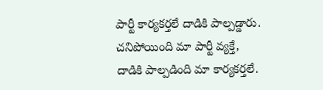పార్టీ కార్యకర్తలే దాడికి పాల్పడ్డారు. చనిపోయింది మా పార్టీ వ్యక్తే, దాడికి పాల్పడింది మా కార్యకర్తలే.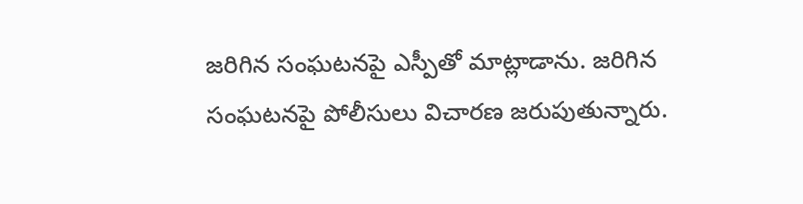జరిగిన సంఘటనపై ఎస్పీతో మాట్లాడాను. జరిగిన సంఘటనపై పోలీసులు విచారణ జరుపుతున్నారు.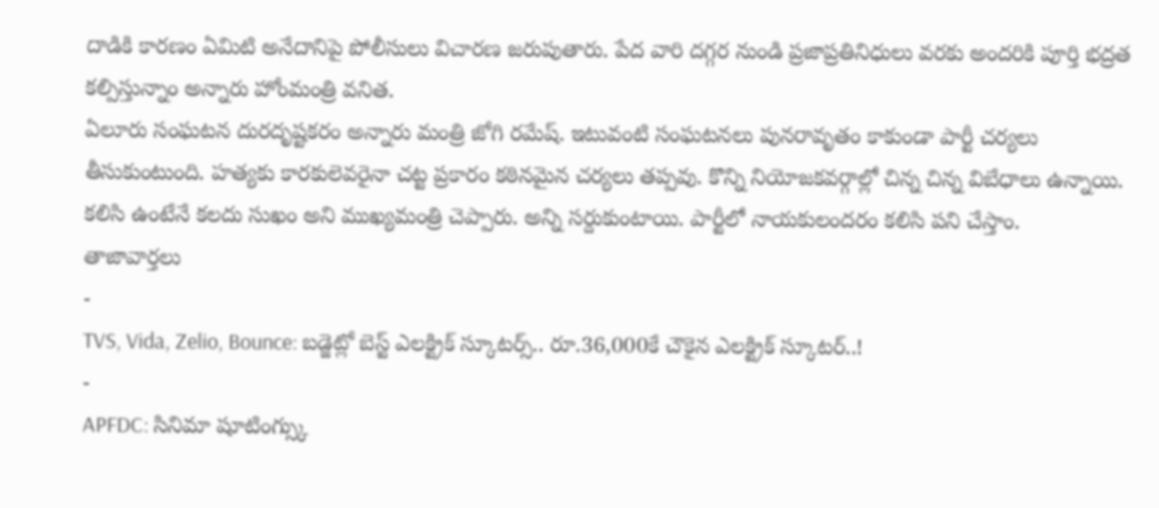దాడికి కారణం ఏమిటి అనేదానిపై పోలీసులు విచారణ జరుపుతారు. పేద వారి దగ్గర నుండి ప్రజాప్రతినిధులు వరకు అందరికి పూర్తి భద్రత కల్పిస్తున్నాం అన్నారు హోంమంత్రి వనిత.
ఏలూరు సంఘటన దురదృష్టకరం అన్నారు మంత్రి జోగి రమేష్. ఇటువంటి సంఘటనలు పునరావృతం కాకుండా పార్టీ చర్యలు తీసుకుంటుంది. హత్యకు కారకులెవరైనా చట్ట ప్రకారం కఠినమైన చర్యలు తప్పవు. కొన్ని నియోజకవర్గాల్లో చిన్న చిన్న విబేధాలు ఉన్నాయి. కలిసి ఉంటేనే కలదు సుఖం అని ముఖ్యమంత్రి చెప్పారు. అన్ని సర్దుకుంటాయి. పార్టీలో నాయకులందరం కలిసి పని చేస్తాం.
తాజావార్తలు
-
TVS, Vida, Zelio, Bounce: బడ్జెట్లో బెస్ట్ ఎలక్ట్రిక్ స్కూటర్స్.. రూ.36,000కే చౌకైన ఎలక్ట్రిక్ స్కూటర్..!
-
APFDC: సినిమా షూటింగ్స్కు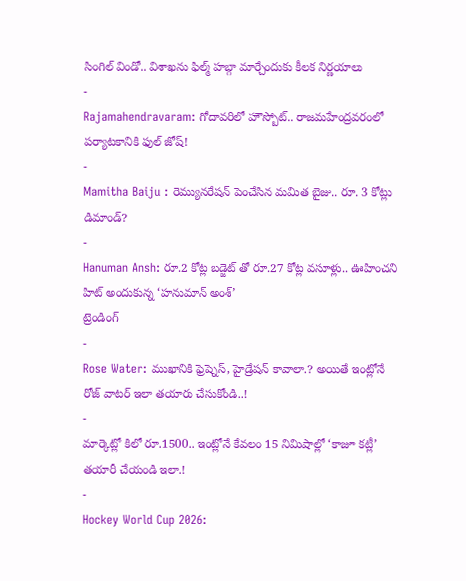సింగిల్ విండో.. విశాఖను ఫిల్మ్ హబ్గా మార్చేందుకు కీలక నిర్ణయాలు
-
Rajamahendravaram: గోదావరిలో హౌస్బోట్.. రాజమహేంద్రవరంలో పర్యాటకానికి ఫుల్ జోష్!
-
Mamitha Baiju : రెమ్యునరేషన్ పెంచేసిన మమిత బైజు.. రూ. 3 కోట్లు డిమాండ్?
-
Hanuman Ansh: రూ.2 కోట్ల బడ్జెట్ తో రూ.27 కోట్ల వసూళ్లు.. ఊహించని హిట్ అందుకున్న ‘హనుమాన్ అంశ్’
ట్రెండింగ్
-
Rose Water: ముఖానికి ఫ్రెష్నెస్, హైడ్రేషన్ కావాలా.? అయితే ఇంట్లోనే రోజ్ వాటర్ ఇలా తయారు చేసుకోండి..!
-
మార్కెట్లో కిలో రూ.1500.. ఇంట్లోనే కేవలం 15 నిమిషాల్లో ‘కాజూ కట్లీ’ తయారీ చేయండి ఇలా.!
-
Hockey World Cup 2026: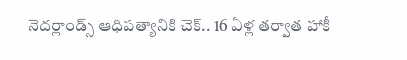నెదర్లాండ్స్ ఆధిపత్యానికి చెక్.. 16 ఏళ్ల తర్వాత హాకీ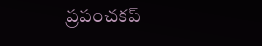ప్రపంచకప్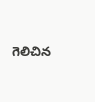గెలిచిన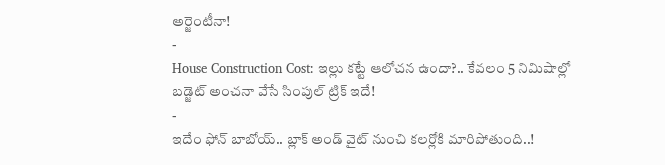అర్జెంటీనా!
-
House Construction Cost: ఇల్లు కట్టే ఆలోచన ఉందా?.. కేవలం 5 నిమిషాల్లో బడ్జెట్ అంచనా వేసే సింపుల్ ట్రిక్ ఇదే!
-
ఇదేం ఫోన్ బాబోయ్.. బ్లాక్ అండ్ వైట్ నుంచి కలర్లోకి మారిపోతుంది..!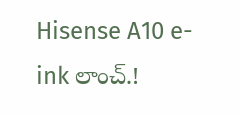Hisense A10 e-ink లాంచ్.!